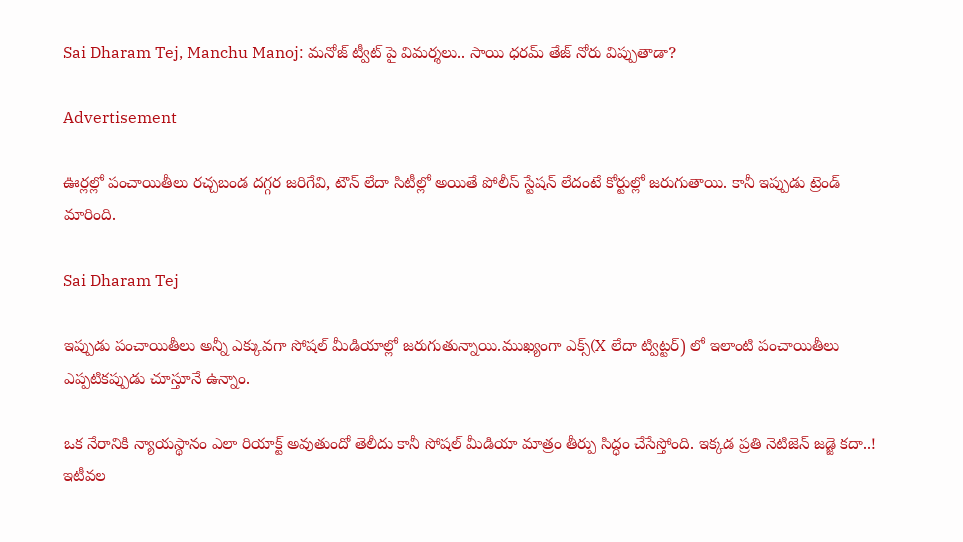Sai Dharam Tej, Manchu Manoj: మనోజ్ ట్వీట్ పై విమర్శలు.. సాయి ధరమ్ తేజ్ నోరు విప్పుతాడా?

Advertisement

ఊర్లల్లో పంచాయితీలు రచ్చబండ దగ్గర జరిగేవి, టౌన్ లేదా సిటీల్లో అయితే పోలీస్ స్టేషన్ లేదంటే కోర్టుల్లో జరుగుతాయి. కానీ ఇప్పుడు ట్రెండ్ మారింది.

Sai Dharam Tej

ఇప్పుడు పంచాయితీలు అన్నీ ఎక్కువగా సోషల్ మీడియాల్లో జరుగుతున్నాయి.ముఖ్యంగా ఎక్స్(X లేదా ట్విట్టర్) లో ఇలాంటి పంచాయితీలు ఎప్పటికప్పుడు చూస్తూనే ఉన్నాం.

ఒక నేరానికి న్యాయస్థానం ఎలా రియాక్ట్ అవుతుందో తెలీదు కానీ సోషల్ మీడియా మాత్రం తీర్పు సిద్ధం చేసేస్తోంది. ఇక్కడ ప్రతి నెటిజెన్ జడ్జె కదా..! ఇటీవల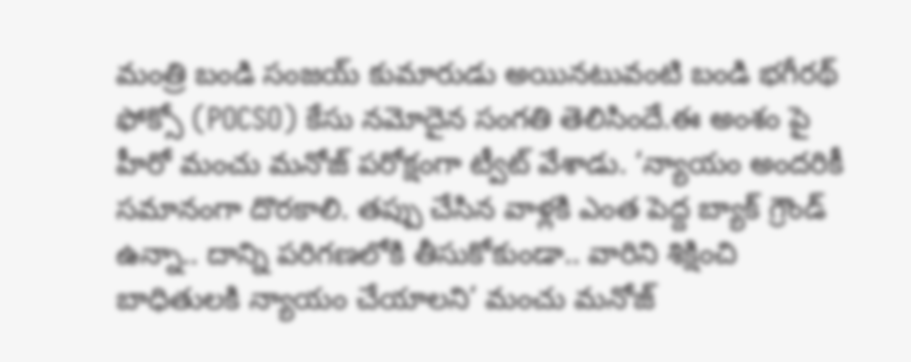మంత్రి బండి సంజయ్ కుమారుడు అయినటువంటి బండి భగీరథ్‌ ఫోక్సో (POCSO) కేసు నమోదైన సంగతి తెలిసిందే.ఈ అంశం పై హీరో మంచు మనోజ్ పరోక్షంగా ట్వీట్ వేశాడు. ‘న్యాయం అందరికీ సమానంగా దొరకాలి. తప్పు చేసిన వాళ్లకి ఎంత పెద్ద బ్యాక్ గ్రౌండ్ ఉన్నా.. దాన్ని పరిగణలోకి తీసుకోకుండా.. వారిని శిక్షించి బాధితులకి న్యాయం చేయాలని’ మంచు మనోజ్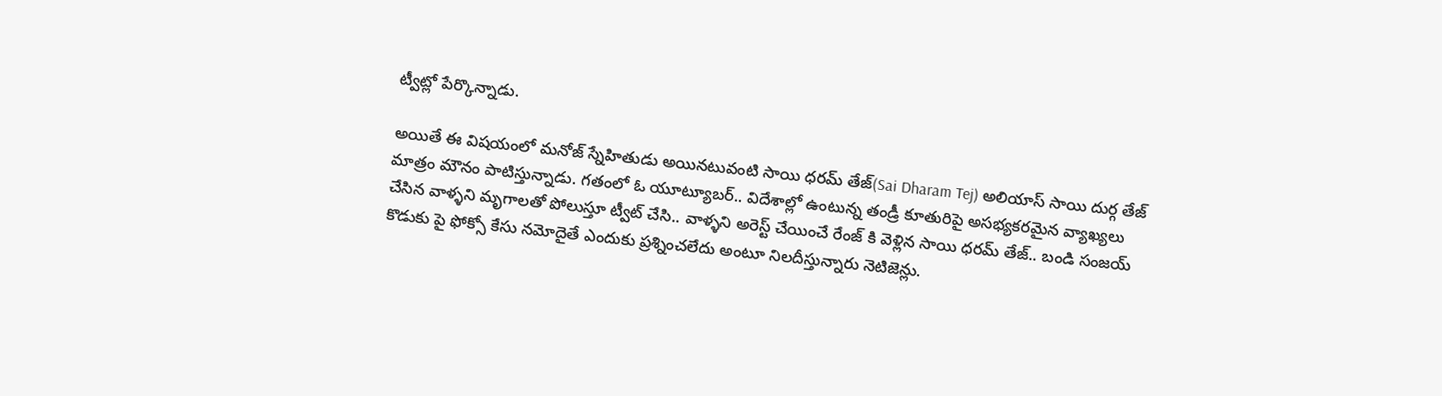ట్వీట్లో పేర్కొన్నాడు.

అయితే ఈ విషయంలో మనోజ్ స్నేహితుడు అయినటువంటి సాయి ధరమ్ తేజ్(Sai Dharam Tej) అలియాస్ సాయి దుర్గ తేజ్ మాత్రం మౌనం పాటిస్తున్నాడు. గతంలో ఓ యూట్యూబర్.. విదేశాల్లో ఉంటున్న తండ్రీ కూతురిపై అసభ్యకరమైన వ్యాఖ్యలు చేసిన వాళ్ళని మృగాలతో పోలుస్తూ ట్వీట్ చేసి.. వాళ్ళని అరెస్ట్ చేయించే రేంజ్ కి వెళ్లిన సాయి ధరమ్ తేజ్.. బండి సంజయ్ కొడుకు పై ఫోక్సో కేసు నమోదైతే ఎందుకు ప్రశ్నించలేదు అంటూ నిలదీస్తున్నారు నెటిజెన్లు.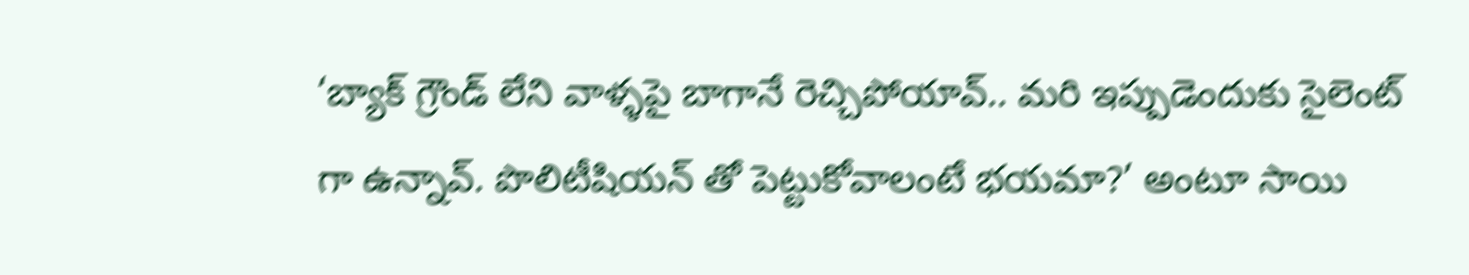‘బ్యాక్ గ్రౌండ్ లేని వాళ్ళపై బాగానే రెచ్చిపోయావ్.. మరి ఇప్పుడెందుకు సైలెంట్ గా ఉన్నావ్. పొలిటీషియన్ తో పెట్టుకోవాలంటే భయమా?’ అంటూ సాయి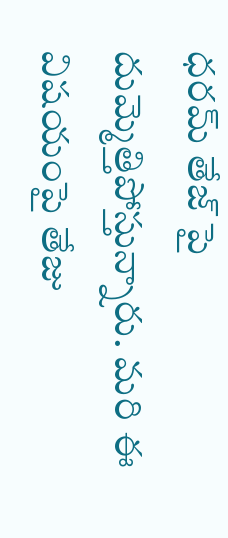ధరమ్ తేజ్ పై దుమ్మెత్తిపోస్తున్నారు. మరి ఈ విషయంపై తేజు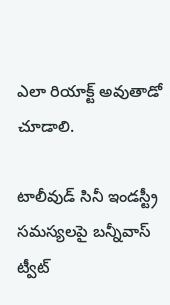ఎలా రియాక్ట్ అవుతాడో చూడాలి.

టాలీవుడ్ సినీ ఇండస్ట్రీ సమస్యలపై బన్నీవాస్ ట్వీట్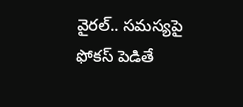వైరల్.. సమస్యపై ఫోకస్ పెడితే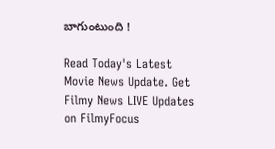బాగుంటుంది !

Read Today's Latest Movie News Update. Get Filmy News LIVE Updates on FilmyFocus